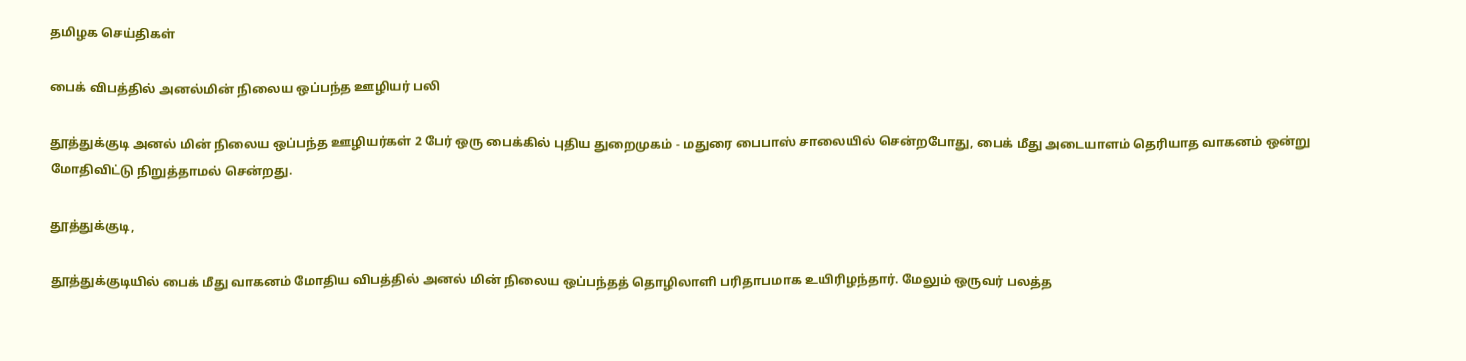தமிழக செய்திகள்

பைக் விபத்தில் அனல்மின் நிலைய ஒப்பந்த ஊழியர் பலி

தூத்துக்குடி அனல் மின் நிலைய ஒப்பந்த ஊழியர்கள் 2 பேர் ஒரு பைக்கில் புதிய துறைமுகம் - மதுரை பைபாஸ் சாலையில் சென்றபோது, பைக் மீது அடையாளம் தெரியாத வாகனம் ஒன்று மோதிவிட்டு நிறுத்தாமல் சென்றது.

தூத்துக்குடி,

தூத்துக்குடியில் பைக் மீது வாகனம் மோதிய விபத்தில் அனல் மின் நிலைய ஒப்பந்தத் தொழிலாளி பரிதாபமாக உயிரிழந்தார். மேலும் ஒருவர் பலத்த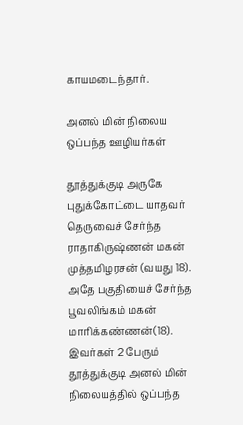காயமடைந்தார்.

அனல் மின் நிலைய ஒப்பந்த ஊழியர்கள்

தூத்துக்குடி அருகே புதுக்கோட்டை யாதவர் தெருவைச் சேர்ந்த ராதாகிருஷ்ணன் மகன் முத்தமிழரசன் (வயது 18). அதே பகுதியைச் சேர்ந்த பூவலிங்கம் மகன் மாரிக்கண்ணன்(18). இவர்கள் 2 பேரும் தூத்துக்குடி அனல் மின் நிலையத்தில் ஒப்பந்த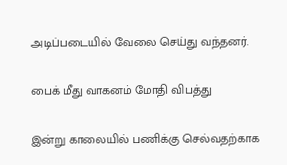அடிப்படையில் வேலை செய்து வந்தனர்.

பைக் மீது வாகனம் மோதி விபத்து

இன்று காலையில் பணிக்கு செல்வதற்காக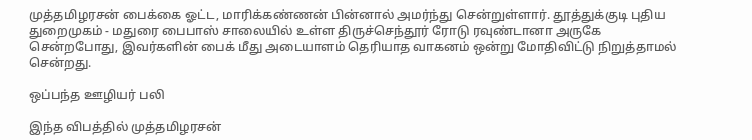முத்தமிழரசன் பைக்கை ஓட்ட, மாரிக்கண்ணன் பின்னால் அமர்ந்து சென்றுள்ளார். தூத்துக்குடி புதிய துறைமுகம் - மதுரை பைபாஸ் சாலையில் உள்ள திருச்செந்தூர் ரோடு ரவுண்டானா அருகே சென்றபோது, இவர்களின் பைக் மீது அடையாளம் தெரியாத வாகனம் ஒன்று மோதிவிட்டு நிறுத்தாமல் சென்றது.

ஒப்பந்த ஊழியர் பலி

இந்த விபத்தில் முத்தமிழரசன்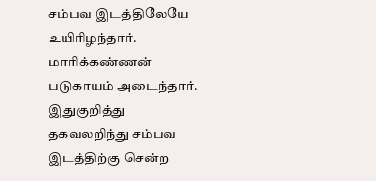சம்பவ இடத்திலேயே உயிரிழந்தார். மாரிக்கண்ணன் படுகாயம் அடைந்தார். இதுகுறித்து தகவலறிந்து சம்பவ இடத்திற்கு சென்ற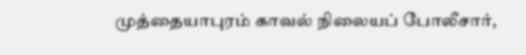முத்தையாபுரம் காவல் நிலையப் போலீசார்,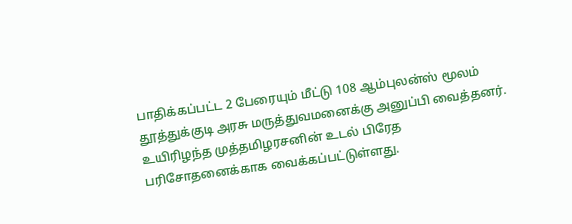பாதிக்கப்பட்ட 2 பேரையும் மீட்டு 108 ஆம்புலன்ஸ் மூலம் தூத்துக்குடி அரசு மருத்துவமனைக்கு அனுப்பி வைத்தனர். உயிரிழந்த முத்தமிழரசனின் உடல் பிரேத பரிசோதனைக்காக வைக்கப்பட்டுள்ளது.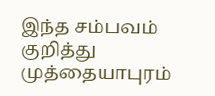இந்த சம்பவம் குறித்து முத்தையாபுரம்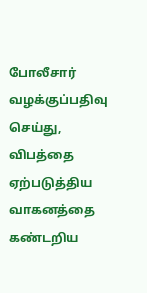போலீசார் வழக்குப்பதிவு செய்து, விபத்தை ஏற்படுத்திய வாகனத்தை கண்டறிய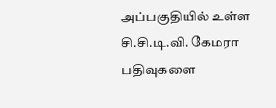அப்பகுதியில் உள்ள சி.சி.டி.வி. கேமரா பதிவுகளை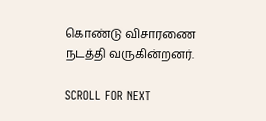கொண்டு விசாரணை நடத்தி வருகின்றனர்.

SCROLL FOR NEXT